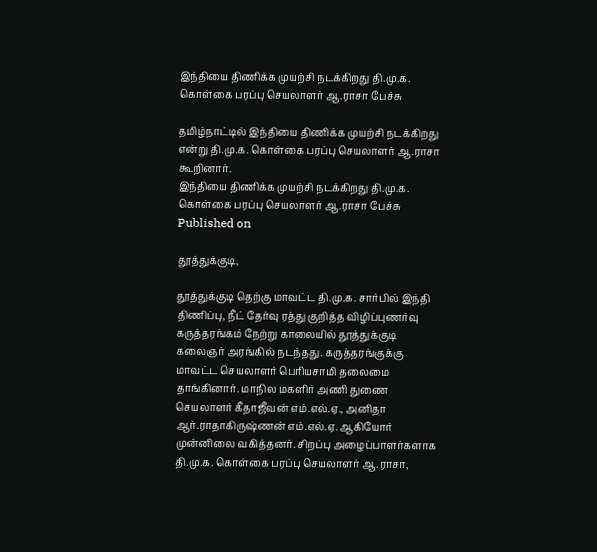இந்தியை திணிக்க முயற்சி நடக்கிறது தி.மு.க. கொள்கை பரப்பு செயலாளர் ஆ.ராசா பேச்சு

தமிழ்நாட்டில் இந்தியை திணிக்க முயற்சி நடக்கிறது என்று தி.மு.க. கொள்கை பரப்பு செயலாளர் ஆ.ராசா கூறினார்.
இந்தியை திணிக்க முயற்சி நடக்கிறது தி.மு.க. கொள்கை பரப்பு செயலாளர் ஆ.ராசா பேச்சு
Published on

தூத்துக்குடி,

தூத்துக்குடி தெற்கு மாவட்ட தி.மு.க. சார்பில் இந்தி திணிப்பு, நீட் தேர்வு ரத்து குறித்த விழிப்புணர்வு கருத்தரங்கம் நேற்று காலையில் தூத்துக்குடி கலைஞர் அரங்கில் நடந்தது. கருத்தரங்குக்கு மாவட்ட செயலாளர் பெரியசாமி தலைமை தாங்கினார். மாநில மகளிர் அணி துணை செயலாளர் கீதாஜீவன் எம்.எல்.ஏ., அனிதா ஆர்.ராதாகிருஷ்ணன் எம்.எல்.ஏ. ஆகியோர் முன்னிலை வகித்தனர். சிறப்பு அழைப்பாளர்களாக தி.மு.க. கொள்கை பரப்பு செயலாளர் ஆ.ராசா,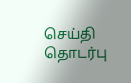செய்தி தொடர்பு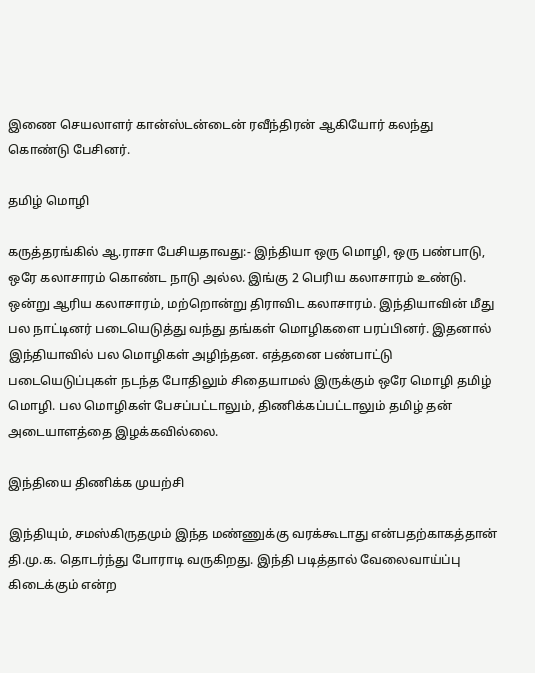இணை செயலாளர் கான்ஸ்டன்டைன் ரவீந்திரன் ஆகியோர் கலந்து கொண்டு பேசினர்.

தமிழ் மொழி

கருத்தரங்கில் ஆ.ராசா பேசியதாவது:- இந்தியா ஒரு மொழி, ஒரு பண்பாடு, ஒரே கலாசாரம் கொண்ட நாடு அல்ல. இங்கு 2 பெரிய கலாசாரம் உண்டு. ஒன்று ஆரிய கலாசாரம், மற்றொன்று திராவிட கலாசாரம். இந்தியாவின் மீது பல நாட்டினர் படையெடுத்து வந்து தங்கள் மொழிகளை பரப்பினர். இதனால் இந்தியாவில் பல மொழிகள் அழிந்தன. எத்தனை பண்பாட்டு படையெடுப்புகள் நடந்த போதிலும் சிதையாமல் இருக்கும் ஒரே மொழி தமிழ் மொழி. பல மொழிகள் பேசப்பட்டாலும், திணிக்கப்பட்டாலும் தமிழ் தன் அடையாளத்தை இழக்கவில்லை.

இந்தியை திணிக்க முயற்சி

இந்தியும், சமஸ்கிருதமும் இந்த மண்ணுக்கு வரக்கூடாது என்பதற்காகத்தான் தி.மு.க. தொடர்ந்து போராடி வருகிறது. இந்தி படித்தால் வேலைவாய்ப்பு கிடைக்கும் என்ற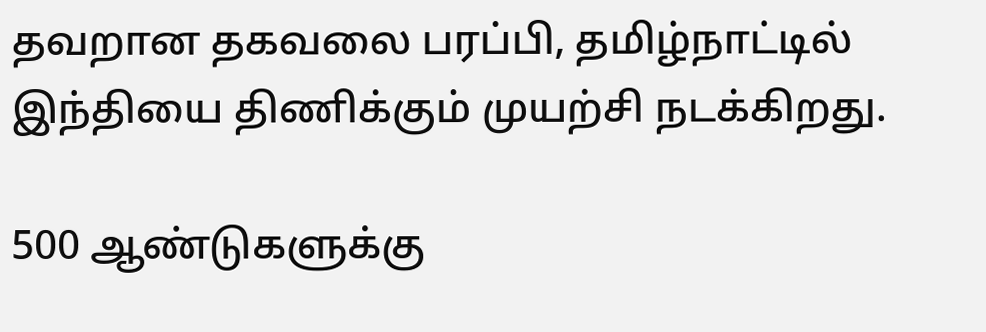தவறான தகவலை பரப்பி, தமிழ்நாட்டில் இந்தியை திணிக்கும் முயற்சி நடக்கிறது.

500 ஆண்டுகளுக்கு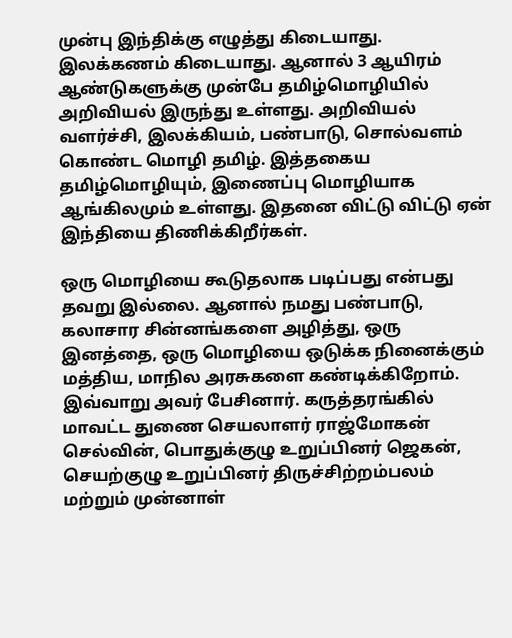முன்பு இந்திக்கு எழுத்து கிடையாது. இலக்கணம் கிடையாது. ஆனால் 3 ஆயிரம் ஆண்டுகளுக்கு முன்பே தமிழ்மொழியில் அறிவியல் இருந்து உள்ளது. அறிவியல் வளர்ச்சி, இலக்கியம், பண்பாடு, சொல்வளம் கொண்ட மொழி தமிழ். இத்தகைய தமிழ்மொழியும், இணைப்பு மொழியாக ஆங்கிலமும் உள்ளது. இதனை விட்டு விட்டு ஏன் இந்தியை திணிக்கிறீர்கள்.

ஒரு மொழியை கூடுதலாக படிப்பது என்பது தவறு இல்லை. ஆனால் நமது பண்பாடு, கலாசார சின்னங்களை அழித்து, ஒரு இனத்தை, ஒரு மொழியை ஒடுக்க நினைக்கும் மத்திய, மாநில அரசுகளை கண்டிக்கிறோம். இவ்வாறு அவர் பேசினார். கருத்தரங்கில் மாவட்ட துணை செயலாளர் ராஜ்மோகன் செல்வின், பொதுக்குழு உறுப்பினர் ஜெகன், செயற்குழு உறுப்பினர் திருச்சிற்றம்பலம் மற்றும் முன்னாள்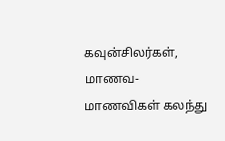கவுன்சிலர்கள், மாணவ-மாணவிகள் கலந்து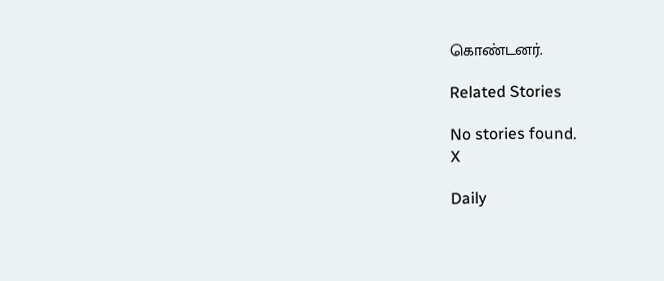கொண்டனர்.

Related Stories

No stories found.
X

Daily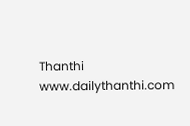Thanthi
www.dailythanthi.com